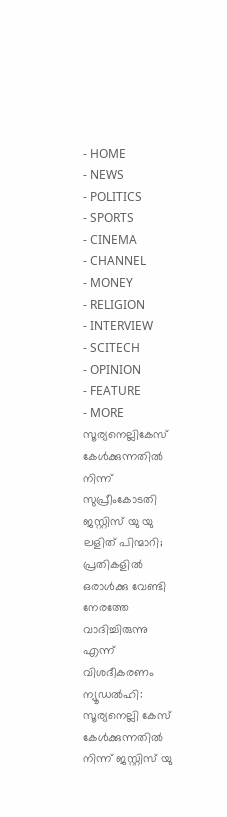- HOME
- NEWS
- POLITICS
- SPORTS
- CINEMA
- CHANNEL
- MONEY
- RELIGION
- INTERVIEW
- SCITECH
- OPINION
- FEATURE
- MORE
സൂര്യനെല്ലികേസ് കേൾക്കുന്നതിൽ നിന്ന് സുപ്രീംകോടതി ജസ്റ്റിസ് യു യു ലളിത് പിന്മാറി; പ്രതികളിൽ ഒരാൾക്കു വേണ്ടി നേരത്തേ വാദിച്ചിരുന്നു എന്ന് വിശദീകരണം
ന്യൂഡൽഹി: സൂര്യനെല്ലി കേസ് കേൾക്കുന്നതിൽ നിന്ന് ജസ്റ്റിസ് യു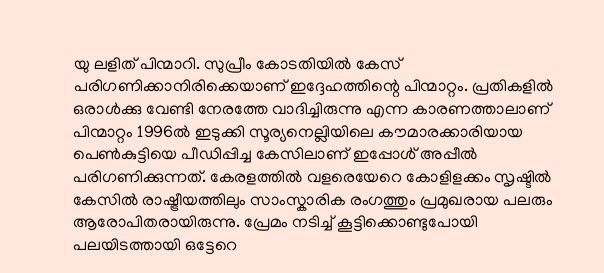യു ലളിത് പിന്മാറി. സുപ്രീം കോടതിയിൽ കേസ് പരിഗണിക്കാനിരിക്കെയാണ് ഇദ്ദേഹത്തിന്റെ പിന്മാറ്റം. പ്രതികളിൽ ഒരാൾക്കു വേണ്ടി നേരത്തേ വാദിച്ചിരുന്നു എന്ന കാരണത്താലാണ് പിന്മാറ്റം 1996ൽ ഇടുക്കി സൂര്യനെല്ലിയിലെ കൗമാരക്കാരിയായ പെൺകുട്ടിയെ പീഡിപ്പിച്ച കേസിലാണ് ഇപ്പോൾ് അപ്പീൽ പരിഗണിക്കുന്നത്. കേരളത്തിൽ വളരെയേറെ കോളിളക്കം സൃഷ്ടിൽ കേസിൽ രാഷ്ട്രീയത്തിലും സാംസ്കാരിക രംഗത്തും പ്രമുഖരായ പലരും ആരോപിതരായിരുന്നു. പ്രേമം നടിച്ച് കൂട്ടിക്കൊണ്ടുപോയി പലയിടത്തായി ഒട്ടേറെ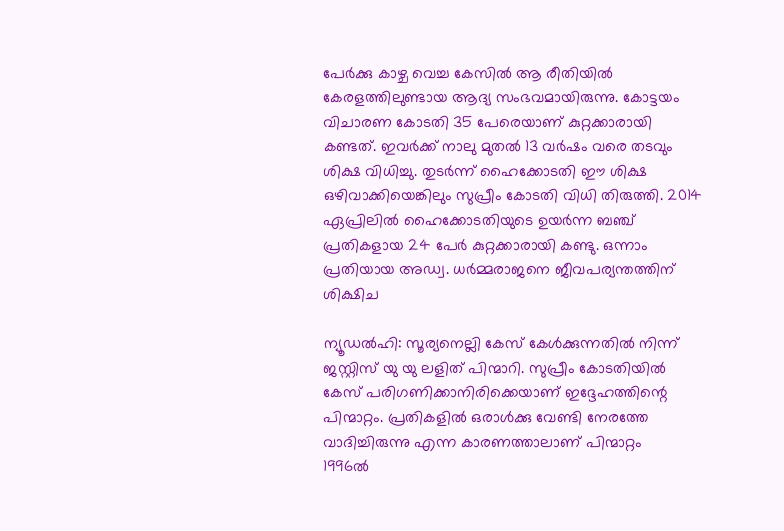പേർക്കു കാഴ്ച വെച്ച കേസിൽ ആ രീതിയിൽ കേരളത്തിലുണ്ടായ ആദ്യ സംഭവമായിരുന്നു. കോട്ടയം വിചാരണ കോടതി 35 പേരെയാണ് കുറ്റക്കാരായി കണ്ടത്. ഇവർക്ക് നാലു മുതൽ 13 വർഷം വരെ തടവും ശിക്ഷ വിധിച്ചു. തുടർന്ന് ഹൈക്കോടതി ഈ ശിക്ഷ ഒഴിവാക്കിയെങ്കിലും സുപ്രീം കോടതി വിധി തിരുത്തി. 2014 ഏപ്രിലിൽ ഹൈക്കോടതിയുടെ ഉയർന്ന ബഞ്ച് പ്രതികളായ 24 പേർ കുറ്റക്കാരായി കണ്ടു. ഒന്നാം പ്രതിയായ അഡ്വ. ധർമ്മരാജനെ ജീവപര്യന്തത്തിന് ശിക്ഷിച

ന്യൂഡൽഹി: സൂര്യനെല്ലി കേസ് കേൾക്കുന്നതിൽ നിന്ന് ജസ്റ്റിസ് യു യു ലളിത് പിന്മാറി. സുപ്രീം കോടതിയിൽ കേസ് പരിഗണിക്കാനിരിക്കെയാണ് ഇദ്ദേഹത്തിന്റെ പിന്മാറ്റം. പ്രതികളിൽ ഒരാൾക്കു വേണ്ടി നേരത്തേ വാദിച്ചിരുന്നു എന്ന കാരണത്താലാണ് പിന്മാറ്റം
1996ൽ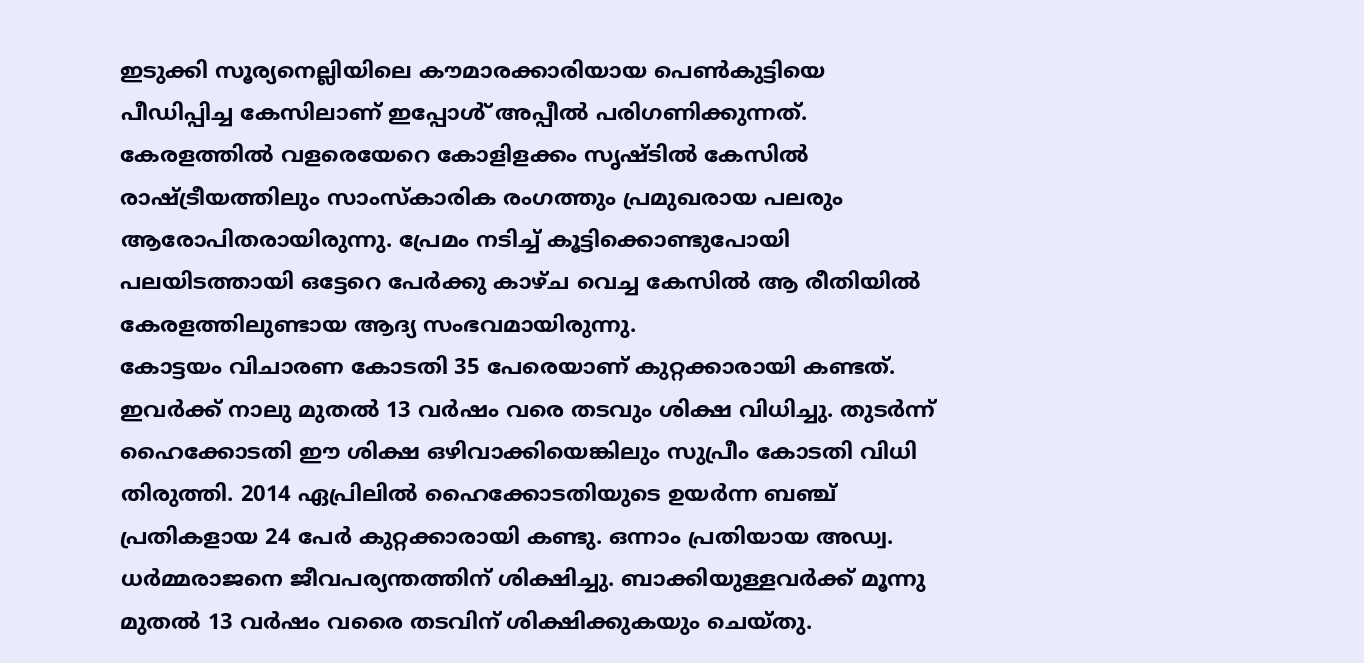ഇടുക്കി സൂര്യനെല്ലിയിലെ കൗമാരക്കാരിയായ പെൺകുട്ടിയെ പീഡിപ്പിച്ച കേസിലാണ് ഇപ്പോൾ് അപ്പീൽ പരിഗണിക്കുന്നത്. കേരളത്തിൽ വളരെയേറെ കോളിളക്കം സൃഷ്ടിൽ കേസിൽ രാഷ്ട്രീയത്തിലും സാംസ്കാരിക രംഗത്തും പ്രമുഖരായ പലരും ആരോപിതരായിരുന്നു. പ്രേമം നടിച്ച് കൂട്ടിക്കൊണ്ടുപോയി പലയിടത്തായി ഒട്ടേറെ പേർക്കു കാഴ്ച വെച്ച കേസിൽ ആ രീതിയിൽ കേരളത്തിലുണ്ടായ ആദ്യ സംഭവമായിരുന്നു.
കോട്ടയം വിചാരണ കോടതി 35 പേരെയാണ് കുറ്റക്കാരായി കണ്ടത്. ഇവർക്ക് നാലു മുതൽ 13 വർഷം വരെ തടവും ശിക്ഷ വിധിച്ചു. തുടർന്ന് ഹൈക്കോടതി ഈ ശിക്ഷ ഒഴിവാക്കിയെങ്കിലും സുപ്രീം കോടതി വിധി തിരുത്തി. 2014 ഏപ്രിലിൽ ഹൈക്കോടതിയുടെ ഉയർന്ന ബഞ്ച് പ്രതികളായ 24 പേർ കുറ്റക്കാരായി കണ്ടു. ഒന്നാം പ്രതിയായ അഡ്വ. ധർമ്മരാജനെ ജീവപര്യന്തത്തിന് ശിക്ഷിച്ചു. ബാക്കിയുള്ളവർക്ക് മൂന്നു മുതൽ 13 വർഷം വരൈ തടവിന് ശിക്ഷിക്കുകയും ചെയ്തു.